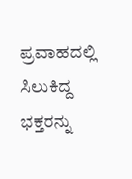ಪ್ರವಾಹದಲ್ಲಿ ಸಿಲುಕಿದ್ದ ಭಕ್ತರನ್ನು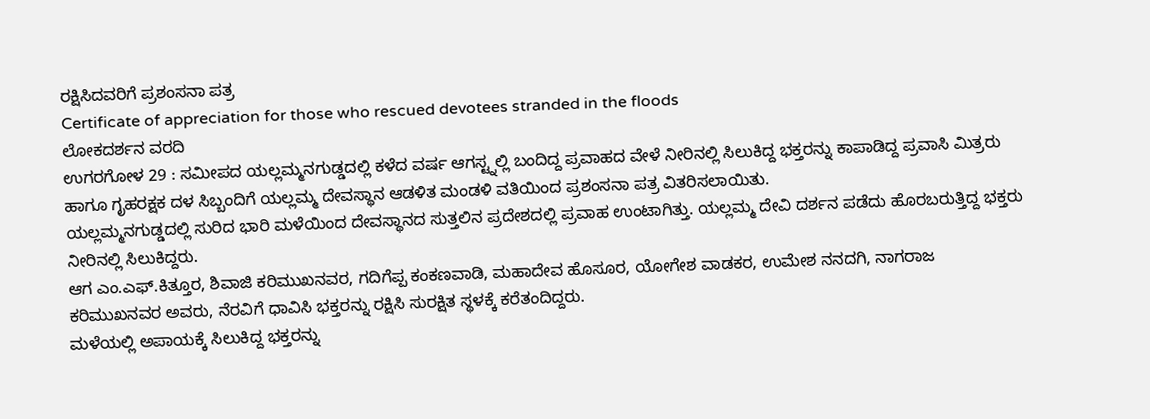ರಕ್ಷಿಸಿದವರಿಗೆ ಪ್ರಶಂಸನಾ ಪತ್ರ
Certificate of appreciation for those who rescued devotees stranded in the floods
ಲೋಕದರ್ಶನ ವರದಿ
ಉಗರಗೋಳ 29 : ಸಮೀಪದ ಯಲ್ಲಮ್ಮನಗುಡ್ಡದಲ್ಲಿ ಕಳೆದ ವರ್ಷ ಆಗಸ್ಟ್ನಲ್ಲಿ ಬಂದಿದ್ದ ಪ್ರವಾಹದ ವೇಳೆ ನೀರಿನಲ್ಲಿ ಸಿಲುಕಿದ್ದ ಭಕ್ತರನ್ನು ಕಾಪಾಡಿದ್ದ ಪ್ರವಾಸಿ ಮಿತ್ರರು ಹಾಗೂ ಗೃಹರಕ್ಷಕ ದಳ ಸಿಬ್ಬಂದಿಗೆ ಯಲ್ಲಮ್ಮ ದೇವಸ್ಥಾನ ಆಡಳಿತ ಮಂಡಳಿ ವತಿಯಿಂದ ಪ್ರಶಂಸನಾ ಪತ್ರ ವಿತರಿಸಲಾಯಿತು.
ಯಲ್ಲಮ್ಮನಗುಡ್ಡದಲ್ಲಿ ಸುರಿದ ಭಾರಿ ಮಳೆಯಿಂದ ದೇವಸ್ಥಾನದ ಸುತ್ತಲಿನ ಪ್ರದೇಶದಲ್ಲಿ ಪ್ರವಾಹ ಉಂಟಾಗಿತ್ತು. ಯಲ್ಲಮ್ಮ ದೇವಿ ದರ್ಶನ ಪಡೆದು ಹೊರಬರುತ್ತಿದ್ದ ಭಕ್ತರು ನೀರಿನಲ್ಲಿ ಸಿಲುಕಿದ್ದರು.
ಆಗ ಎಂ.ಎಫ್.ಕಿತ್ತೂರ, ಶಿವಾಜಿ ಕರಿಮುಖನವರ, ಗದಿಗೆಪ್ಪ ಕಂಕಣವಾಡಿ, ಮಹಾದೇವ ಹೊಸೂರ, ಯೋಗೇಶ ವಾಡಕರ, ಉಮೇಶ ನನದಗಿ, ನಾಗರಾಜ ಕರಿಮುಖನವರ ಅವರು, ನೆರವಿಗೆ ಧಾವಿಸಿ ಭಕ್ತರನ್ನು ರಕ್ಷಿಸಿ ಸುರಕ್ಷಿತ ಸ್ಥಳಕ್ಕೆ ಕರೆತಂದಿದ್ದರು.
ಮಳೆಯಲ್ಲಿ ಅಪಾಯಕ್ಕೆ ಸಿಲುಕಿದ್ದ ಭಕ್ತರನ್ನು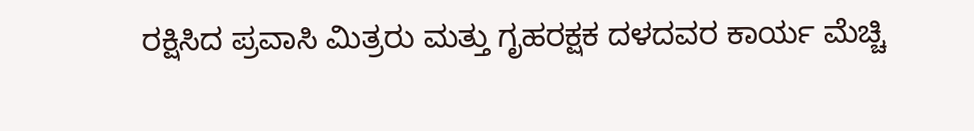ರಕ್ಷಿಸಿದ ಪ್ರವಾಸಿ ಮಿತ್ರರು ಮತ್ತು ಗೃಹರಕ್ಷಕ ದಳದವರ ಕಾರ್ಯ ಮೆಚ್ಚಿ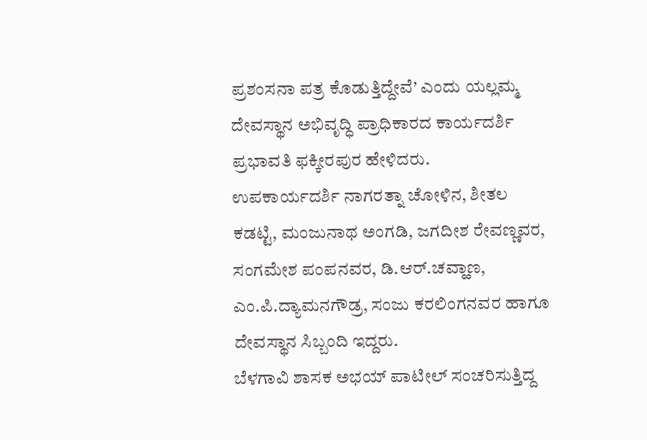ಪ್ರಶಂಸನಾ ಪತ್ರ ಕೊಡುತ್ತಿದ್ದೇವೆ’ ಎಂದು ಯಲ್ಲಮ್ಮ ದೇವಸ್ಥಾನ ಅಭಿವೃದ್ಧಿ ಪ್ರಾಧಿಕಾರದ ಕಾರ್ಯದರ್ಶಿ ಪ್ರಭಾವತಿ ಫಕ್ಕೀರಪುರ ಹೇಳಿದರು.
ಉಪಕಾರ್ಯದರ್ಶಿ ನಾಗರತ್ನಾ ಚೋಳಿನ, ಶೀತಲ ಕಡಟ್ಟಿ, ಮಂಜುನಾಥ ಅಂಗಡಿ, ಜಗದೀಶ ರೇವಣ್ಣವರ, ಸಂಗಮೇಶ ಪಂಪನವರ, ಡಿ.ಆರ್.ಚವ್ಹಾಣ, ಎಂ.ಪಿ.ದ್ಯಾಮನಗೌಡ್ರ, ಸಂಜು ಕರಲಿಂಗನವರ ಹಾಗೂ ದೇವಸ್ಥಾನ ಸಿಬ್ಬಂದಿ ಇದ್ದರು.
ಬೆಳಗಾವಿ ಶಾಸಕ ಅಭಯ್ ಪಾಟೀಲ್ ಸಂಚರಿಸುತ್ತಿದ್ದ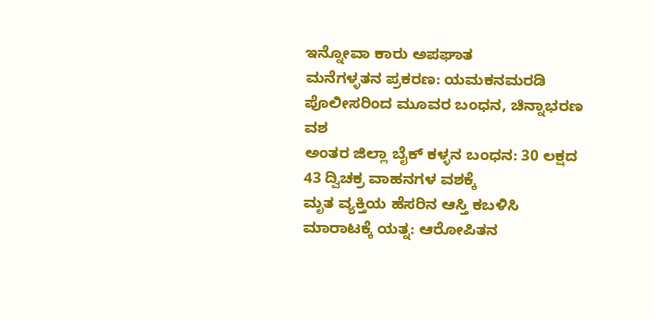ಇನ್ನೋವಾ ಕಾರು ಅಪಘಾತ
ಮನೆಗಳ್ಳತನ ಪ್ರಕರಣ: ಯಮಕನಮರಡಿ ಪೊಲೀಸರಿಂದ ಮೂವರ ಬಂಧನ, ಚಿನ್ನಾಭರಣ ವಶ
ಅಂತರ ಜಿಲ್ಲಾ ಬೈಕ್ ಕಳ್ಳನ ಬಂಧನ: 30 ಲಕ್ಷದ 43 ದ್ವಿಚಕ್ರ ವಾಹನಗಳ ವಶಕ್ಕೆ
ಮೃತ ವ್ಯಕ್ತಿಯ ಹೆಸರಿನ ಆಸ್ತಿ ಕಬಳಿಸಿ ಮಾರಾಟಕ್ಕೆ ಯತ್ನ: ಆರೋಪಿತನ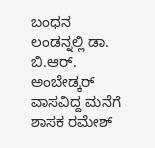ಬಂಧನ
ಲಂಡನ್ನಲ್ಲಿ ಡಾ. ಬಿ.ಆರ್. ಅಂಬೇಡ್ಕರ್ ವಾಸವಿದ್ದ ಮನೆಗೆ ಶಾಸಕ ರಮೇಶ್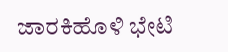ಜಾರಕಿಹೊಳಿ ಭೇಟಿ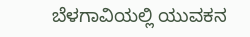ಬೆಳಗಾವಿಯಲ್ಲಿ ಯುವಕನ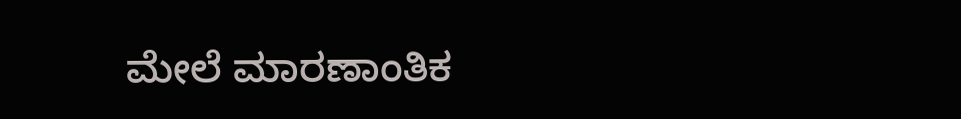ಮೇಲೆ ಮಾರಣಾಂತಿಕ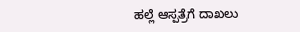ಹಲ್ಲೆ ಆಸ್ಪತ್ರೆಗೆ ದಾಖಲು